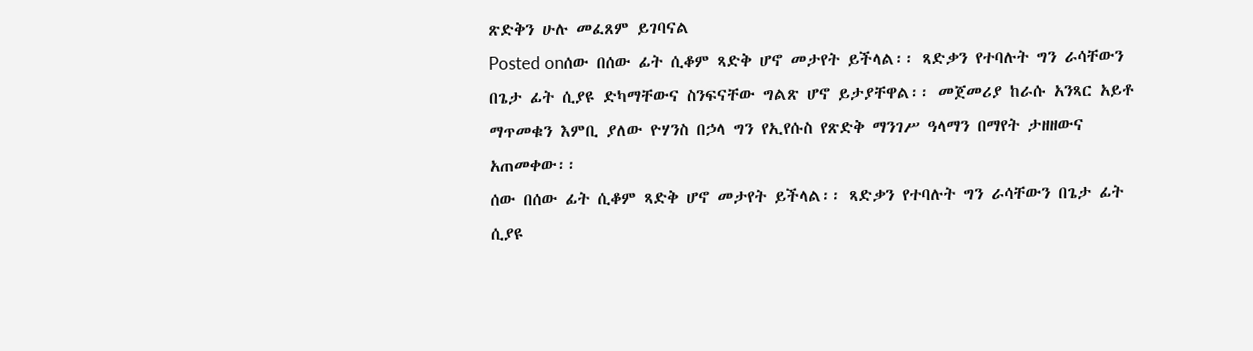ጽድቅን ሁሉ መፈጸም ይገባናል
Posted onሰው በሰው ፊት ሲቆም ጻድቅ ሆኖ መታየት ይችላል፡፡ ጻድቃን የተባሉት ግን ራሳቸውን በጌታ ፊት ሲያዩ ድካማቸውና ስንፍናቸው ግልጽ ሆኖ ይታያቸዋል፡፡ መጀመሪያ ከራሱ አንጻር አይቶ ማጥመቁን እምቢ ያለው ዮሃንስ በኃላ ግን የኢየሱስ የጽድቅ ማንገሥ ዓላማን በማየት ታዘዘውና አጠመቀው፡፡
ሰው በሰው ፊት ሲቆም ጻድቅ ሆኖ መታየት ይችላል፡፡ ጻድቃን የተባሉት ግን ራሳቸውን በጌታ ፊት ሲያዩ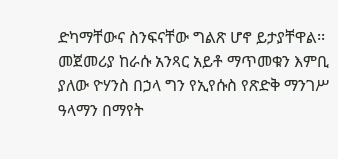ድካማቸውና ስንፍናቸው ግልጽ ሆኖ ይታያቸዋል፡፡ መጀመሪያ ከራሱ አንጻር አይቶ ማጥመቁን እምቢ ያለው ዮሃንስ በኃላ ግን የኢየሱስ የጽድቅ ማንገሥ ዓላማን በማየት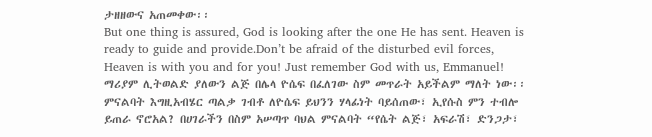ታዘዘውና አጠመቀው፡፡
But one thing is assured, God is looking after the one He has sent. Heaven is ready to guide and provide.Don’t be afraid of the disturbed evil forces, Heaven is with you and for you! Just remember God with us, Emmanuel!
ማሪያም ሊትወልድ ያለውን ልጅ በሌላ ዮሴፍ በፈለገው ስም መጥራት አይችልም ማለት ነው፡፡ ምናልባት እግዚአብሄር ጣልቃ ገብቶ ለዮሴፍ ይህንን ሃላፊነት ባይሰጠው፣ ኢየሱስ ምን ተብሎ ይጠራ ኖሮአል? በሀገራችን በስም አሠጣጥ ባህል ምናልባት “የሴት ልጅ፣ አፍራሽ፣ ድንጋታ፣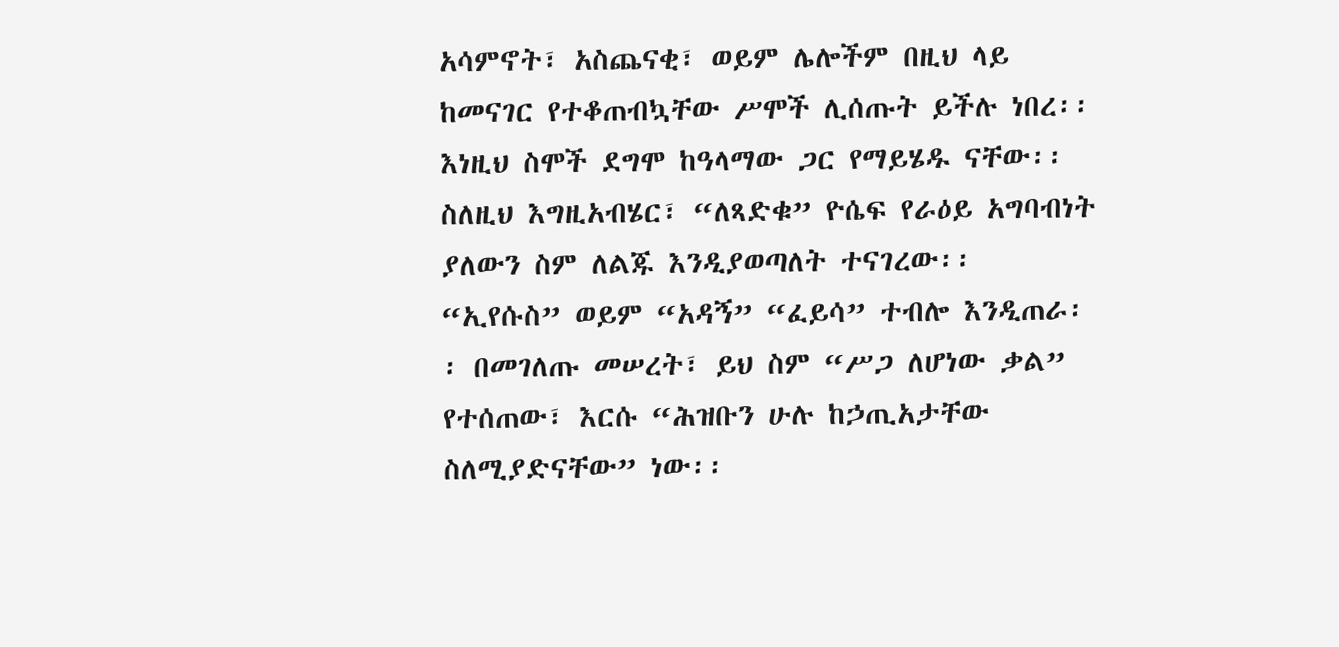አሳምኖት፣ አስጨናቂ፣ ወይም ሌሎችም በዚህ ላይ ከመናገር የተቆጠብኳቸው ሥሞች ሊሰጡት ይችሉ ነበረ፡፡ እነዚህ ስሞች ደግሞ ከዓላማው ጋር የማይሄዱ ናቸው፡፡
ስለዚህ እግዚአብሄር፣ “ለጻድቁ” ዮሴፍ የራዕይ አግባብነት ያለውን ስም ለልጁ እንዲያወጣለት ተናገረው፡፡ “ኢየሱስ” ወይም “አዳኝ” “ፈይሳ” ተብሎ እንዲጠራ፡፡ በመገለጡ መሠረት፣ ይህ ስም “ሥጋ ለሆነው ቃል” የተሰጠው፣ እርሱ “ሕዝቡን ሁሉ ከኃጢአታቸው ስለሚያድናቸው” ነው፡፡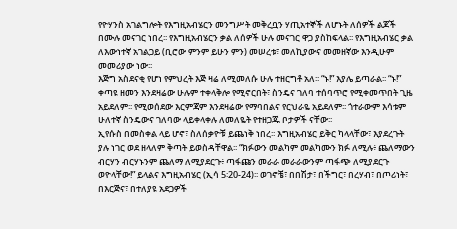የዮሃንስ አገልግሎት የእግዚአብሄርን መንግሥት መቅረቧን ሃጢአተኞች ለሆኑት ለሰዎች ልጆች በሙሉ መናገር ነበረ፡፡ የእግዚአብሄርን ቃል ለሰዎች ሁሉ መናገር ዋጋ ያስከፍላል፡፡ የእግዚአብሄር ቃል ለእውነተኛ አገልጋይ (ቢሮው ምንም ይሁን ምን) መሠረቱ፣ መለኪያውና መመዘኛው እንዲሁም መመሪያው ነው፡፡
እጅግ አስደናቂ የሆነ የምህረት እጅ ዛሬ ለሚመለሱ ሁሉ ተዘርግቶ አለ፡፡ “ኑ!” እያሌ ይጣራል፡፡ “ኑ!”
ቀጣዩ ዘመን እንደዛሬው ሁሉም ተቀላቅሎ የሚኖርበት፣ ስንዴና ገለባ ተሰባጥሮ የሚቀመጥበት ጊዜ አይደለም፡፡ የሚወሰደው እርምጃም እንደዛሬው የማባበልና የርህራዬ አይደለም፡፡ ጎተራውም እሳቱም ሁለተኛ ስንዴውና ገለባው ላይቀላቀሉ ለመለዬት የተዘጋጁ ቦታዎች ናቸው፡፡
ኢየሱስ በመስቀል ላይ ሆኖ፣ ስለሰቃዮቹ ይጨነቅ ነበረ፡፡ እግዚአብሄር ይቅር ካላላቸው፣ እያደረጉት ያሉ ነገር ወደ ዘላለም ቅጣት ይወስዳቸዋል፡፡ “ክፉውን መልካም መልካሙን ክፉ ለሚሉ፥ ጨለማውን ብርሃን ብርሃኑንም ጨለማ ለሚያደርጉ፥ ጣፋጩን መራራ መራራውንም ጣፋጭ ለሚያደርጉ ወዮላቸው!” ይላልና እግዚአብሄር (ኢሳ 5፡20-24)፡፡ ወገኖቼ፣ በበሽታ፣ በችግር፣ በረሃብ፣ በጦሪነት፣ በእርጅና፣ በተለያዩ አደጋዎች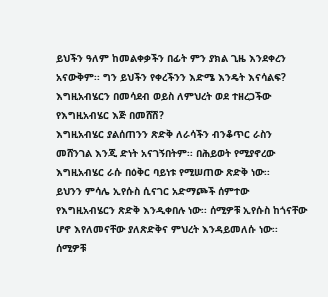ይህችን ዓለም ከመልቀቃችን በፊት ምን ያክል ጊዜ እንደቀረን አናውቅም፡፡ ግን ይህችን የቀረችንን እድሜ እንዴት እናሳልፍ? እግዚአብሄርን በመሳደብ ወይስ ለምህረት ወደ ተዘረጋችው የእግዚአብሄር እጅ በመሸሽ?
እግዚአብሄር ያልሰጠንን ጽድቅ ለራሳችን ብንቆጥር ራስን መሸንገል እንጂ ድነት አናገኝበትም፡፡ በሕይወት የሚያኖረው እግዚአብሄር ራሱ በዕቅር ባይነቱ የሚሠጠው ጽድቅ ነው፡፡
ይህንን ምሳሌ ኢየሱስ ሲናገር አድማጮች ሰምተው የእግዚአብሄርን ጽድቅ እንዲቀበሉ ነው፡፡ ሰሚዎቹ ኢየሱስ ከጎናቸው ሆኖ እየለመናቸው ያለጽድቅና ምህረት እንዳይመለሱ ነው፡፡ ሰሚዎቹ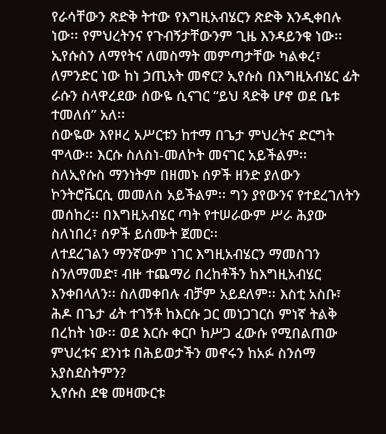የራሳቸውን ጽድቅ ትተው የእግዚአብሄርን ጽድቅ እንዲቀበሉ ነው፡፡ የምህረትንና የጉብኝታቸውንም ጊዜ እንዳይንቁ ነው፡፡ ኢየሱስን ለማየትና ለመስማት መምጣታቸው ካልቀረ፣ ለምንድር ነው ከነ ኃጢአት መኖር? ኢየሱስ በእግዚአብሄር ፊት ራሱን ስላዋረደው ሰውዬ ሲናገር “ይህ ጻድቅ ሆኖ ወደ ቤቱ ተመለሰ” አለ፡፡
ሰውዬው እየዞረ አሥርቱን ከተማ በጌታ ምህረትና ድርግት ሞላው፡፡ እርሱ ስለስነ-መለኮት መናገር አይችልም፡፡ ስለኢየሱስ ማንነትም በዘመኑ ሰዎች ዘንድ ያለውን ኮንትሮቬርሲ መመለስ አይችልም፡፡ ግን ያየውንና የተደረገለትን መሰከረ፡፡ በእግዚአብሄር ጣት የተሠራውም ሥራ ሕያው ስለነበረ፣ ሰዎች ይሰሙት ጀመር፡፡
ለተደረገልን ማንኛውም ነገር እግዚአብሄርን ማመስገን ስንለማመድ፣ ብዙ ተጨማሪ በረከቶችን ከእግዚአብሄር እንቀበላለን፡፡ ስለመቀበሉ ብቻም አይደለም፡፡ እስቲ አስቡ፣ ሕዶ በጌታ ፊት ተገኝቶ ከእርሱ ጋር መነጋገርስ ምነኛ ትልቅ በረከት ነው፡፡ ወደ እርሱ ቀርቦ ከሥጋ ፈውሱ የሚበልጠው ምህረቱና ደንነቱ በሕይወታችን መኖሩን ከአፉ ስንሰማ አያስደስትምን?
ኢየሱስ ደቄ መዛሙርቱ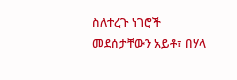ስለተረጉ ነገሮች መደሰታቸውን አይቶ፣ በሃላ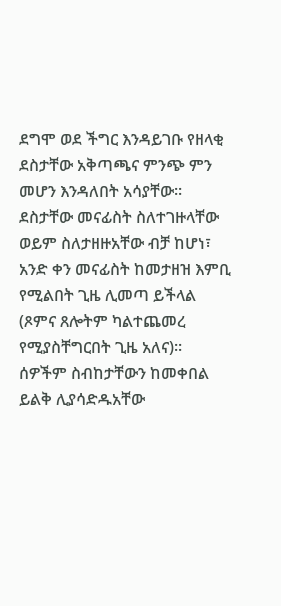ደግሞ ወደ ችግር እንዳይገቡ የዘላቂ ደስታቸው አቅጣጫና ምንጭ ምን መሆን እንዳለበት አሳያቸው፡፡ ደስታቸው መናፊስት ስለተገዙላቸው ወይም ስለታዘዙአቸው ብቻ ከሆነ፣ አንድ ቀን መናፊስት ከመታዘዝ እምቢ የሚልበት ጊዜ ሊመጣ ይችላል (ጾምና ጸሎትም ካልተጨመረ የሚያስቸግርበት ጊዜ አለና)፡፡ ሰዎችም ስብከታቸውን ከመቀበል ይልቅ ሊያሳድዱአቸው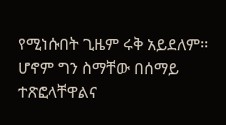የሚነሱበት ጊዜም ሩቅ አይደለም፡፡ ሆኖም ግን ስማቸው በሰማይ ተጽፎላቸዋልና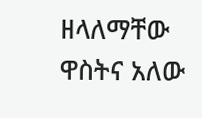ዘላለማቸው ዋስትና አለው